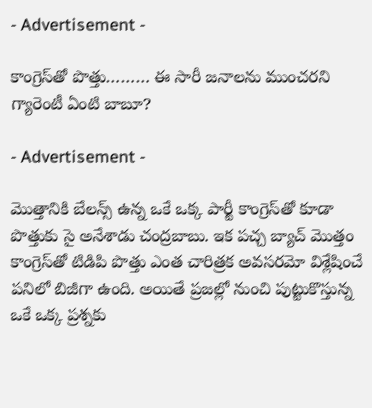- Advertisement -

కాంగ్రెస్‌తో పొత్తు……… ఈ సారీ జనాలను ముంచరని గ్యారెంటీ ఏంటి బాబూ?

- Advertisement -

మొత్తానికి బేలన్స్ ఉన్న ఒకే ఒక్క పార్టీ కాంగ్రెస్‌తో కూడా పొత్తుకు సై అనేశాడు చంద్రబాబు. ఇక పచ్చ బ్యాచ్ మొత్తం కాంగ్రెస్‌తో టిడిపి పొత్తు ఎంత చారిత్రక అవసరమో విశ్లేషించే పనిలో బిజీగా ఉంది. అయితే ప్రజల్లో నుంచి పుట్టుకొస్తున్న ఒకే ఒక్క ప్రశ్నకు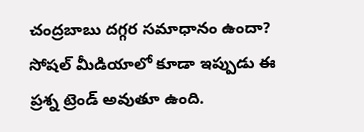చంద్రబాబు దగ్గర సమాధానం ఉందా? సోషల్ మీడియాలో కూడా ఇప్పుడు ఈ ప్రశ్న ట్రెండ్ అవుతూ ఉంది.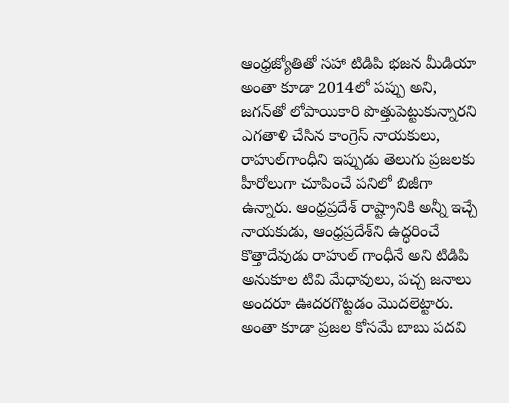ఆంధ్రజ్యోతితో సహా టిడిపి భజన మీడియా అంతా కూడా 2014లో పప్పు అని, జగన్‌తో లోపాయికారి పొత్తుపెట్టుకున్నారని ఎగతాళి చేసిన కాంగ్రెస్ నాయకులు, రాహుల్‌గాంధీని ఇప్పుడు తెలుగు ప్రజలకు హీరోలుగా చూపించే పనిలో బిజీగా ఉన్నారు. ఆంధ్రప్రదేశ్ రాష్ట్రానికి అన్నీ ఇచ్చే నాయకుడు, ఆంధ్రప్రదేశ్‌ని ఉద్ధరించే కొత్తాదేవుడు రాహుల్ గాంధీనే అని టిడిపి అనుకూల టివి మేధావులు, పచ్చ జనాలు అందరూ ఊదరగొట్టడం మొదలెట్టారు. అంతా కూడా ప్రజల కోసమే బాబు పదవి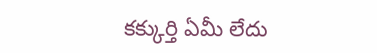కక్కుర్తి ఏమీ లేదు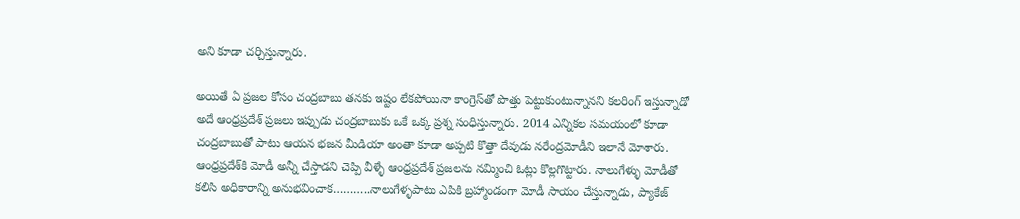అని కూడా చర్చిస్తున్నారు.

అయితే ఏ ప్రజల కోసం చంద్రబాబు తనకు ఇష్టం లేకపోయినా కాంగ్రెస్‌తో పొత్తు పెట్టుకుంటున్నానని కలరింగ్ ఇస్తున్నాడో అదే ఆంధ్రప్రదేశ్ ప్రజలు ఇప్పుడు చంద్రబాబుకు ఒకే ఒక్క ప్రశ్న సంధిస్తున్నారు. 2014 ఎన్నికల సమయంలో కూడా చంద్రబాబుతో పాటు ఆయన భజన మీడియా అంతా కూడా అప్పటి కొత్తా దేవుడు నరేంద్రమోడీని ఇలానే మోశారు. ఆంధ్రప్రదేశ్‌కి మోడీ అన్నీ చేస్తాడని చెప్పి వీళ్ళే ఆంధ్రప్రదేశ్ ప్రజలను నమ్మించి ఓట్లు కొల్లగొట్టారు. నాలుగేళ్ళు మోడీతో కలిసి అధికారాన్ని అనుభవించాక………..నాలుగేళ్ళపాటు ఎపికి బ్రహ్మాండంగా మోడీ సాయం చేస్తున్నాడు, ప్యాకేజ్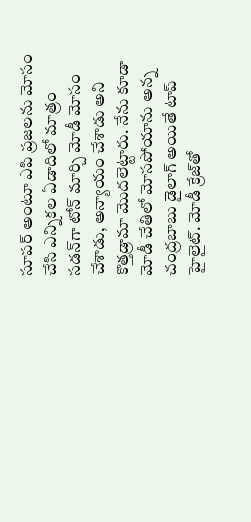సూపర్ అంటూ ఎపి ప్రజలను మోసం చేసి ఎన్నికల ఏడాదిలో మాత్రం సడన్‌గా టోన్ మార్చి మోడీ మోసం చేశాడు, అన్యాయం చేశాడు అని కొత్తడ్రామా మొదలెట్టారు. నేను కూడా మోడీ చేతిలో మోసపోయాను అన్న చంద్రబాబు డైలాగ్ అయితే టాప్ హైలైట్. మోడీ క్రేజ్‌తో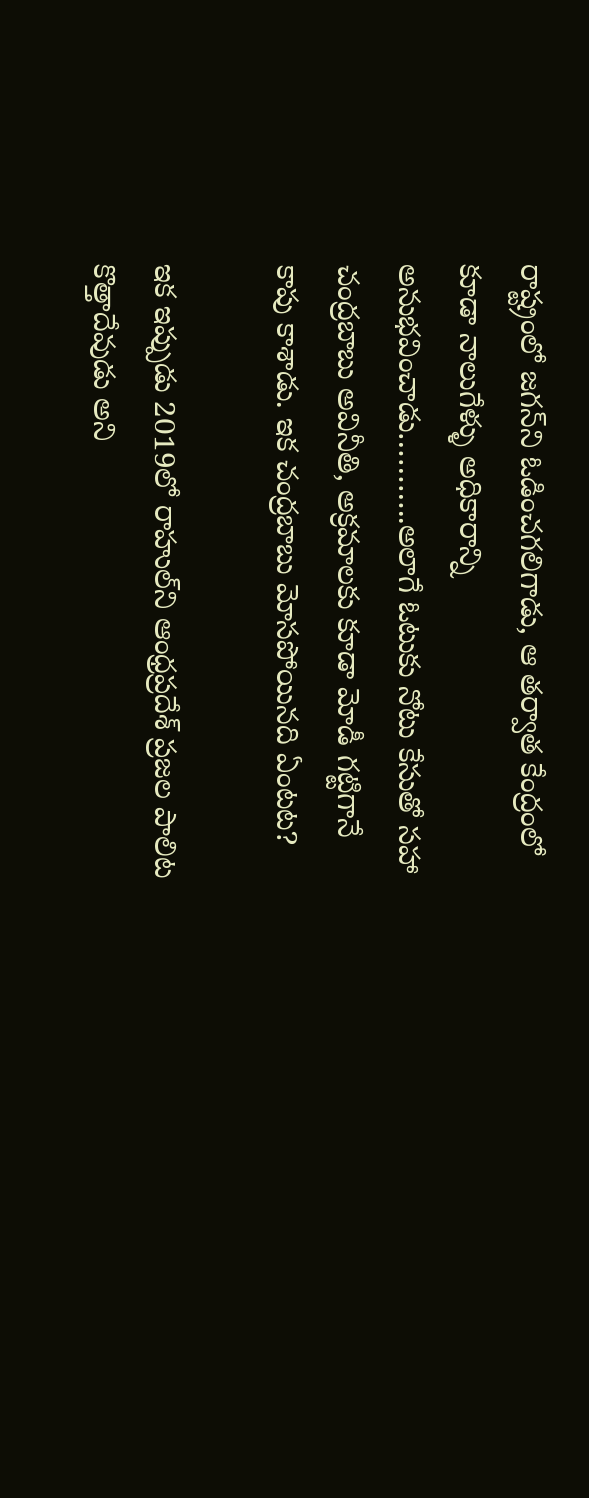రాష్ట్రంలో జగన్‌ని ఓడించగలిగాడు, ఆ తర్వాత కేంద్రంలో కూడా నాలుగేళ్ళు అధికారాన్ని అనుభవించాడు………..అలాగే ఓటుకు నోటు కేసుతో సహా చంద్రబాబు అవినీతి, అక్రమాలకు కూడా మోడీ గట్టిగానే కాపు కాశాడు. ఇక చంద్రబాబు మోసపోయినది ఏంటట?

ఇక ఇప్పుడు 2019లో రాహుల్‌ని ఆంధ్రప్రదేశ్ ప్రజల పాలిట కొత్తాదేవుడు అని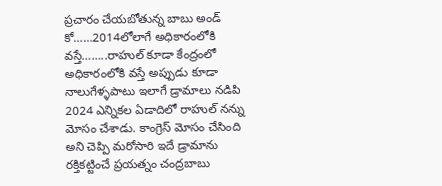ప్రచారం చేయబోతున్న బాబు అండ్ కో……2014లోలాగే అధికారంలోకి వస్తే……..రాహుల్ కూడా కేంద్రంలో అధికారంలోకి వస్తే అప్పుడు కూడా నాలుగేళ్ళపాటు ఇలాగే డ్రామాలు నడిపి 2024 ఎన్నికల ఏడాదిలో రాహుల్ నన్ను మోసం చేశాడు. కాంగ్రెస్ మోసం చేసింది అని చెప్పి మరోసారి ఇదే డ్రామాను రక్తికట్టించే ప్రయత్నం చంద్రబాబు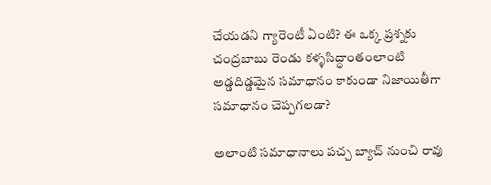చేయడని గ్యారెంటీ ఏంటి? ఈ ఒక్క ప్రశ్నకు చంద్రబాబు రెండు కళ్ళసిద్ధాంతంలాంటి అడ్డదిడ్డమైన సమాధానం కాకుండా నిజాయితీగా సమాధానం చెప్పగలడా?

అలాంటి సమాధానాలు పచ్చ బ్యాచ్ నుంచి రావు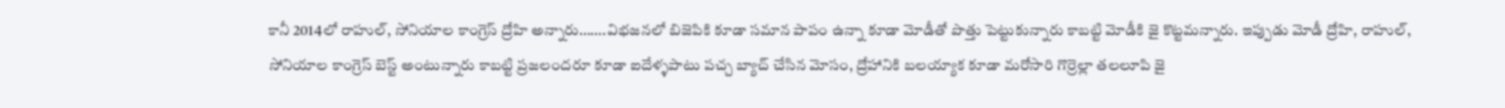కానీ 2014లో రాహుల్‌, సోనియాల కాంగ్రెస్ ద్రోహి అన్నారు…….విభజనలో బిజెపికి కూడా సమాన పాపం ఉన్నా కూడా మోడీతో పొత్తు పెట్టుకున్నారు కాబట్టి మోడీకి జై కొట్టమన్నారు. ఇప్పుడు మోడీ ద్రోహి, రాహుల్, సోనియాల కాంగ్రెస్ బెస్ట్ అంటున్నారు కాబట్టి ప్రజలందరూ కూడా ఐదేళ్ళపాటు పచ్చ బ్యాచ్ చేసిన మోసం, ద్రోహానికి బలయ్యాక కూడా మరోసారి గొర్రెల్లా తలలూపి జై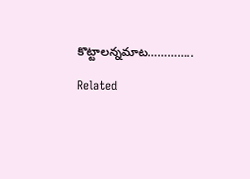కొట్టాలన్నమాట…………..

Related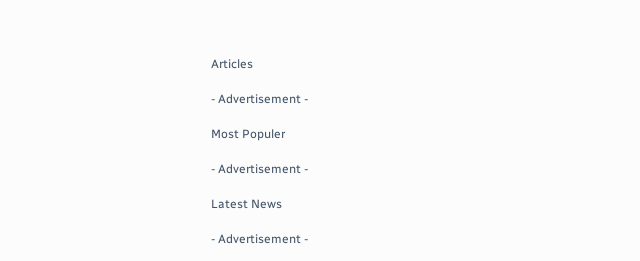Articles

- Advertisement -

Most Populer

- Advertisement -

Latest News

- Advertisement -